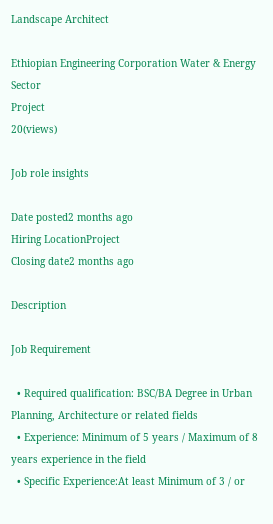Landscape Architect

Ethiopian Engineering Corporation Water & Energy Sector
Project
20(views)

Job role insights

Date posted2 months ago
Hiring LocationProject
Closing date2 months ago

Description

Job Requirement

  • Required qualification: BSC/BA Degree in Urban Planning, Architecture or related fields
  • Experience: Minimum of 5 years / Maximum of 8 years experience in the field
  • Specific Experience:At least Minimum of 3 / or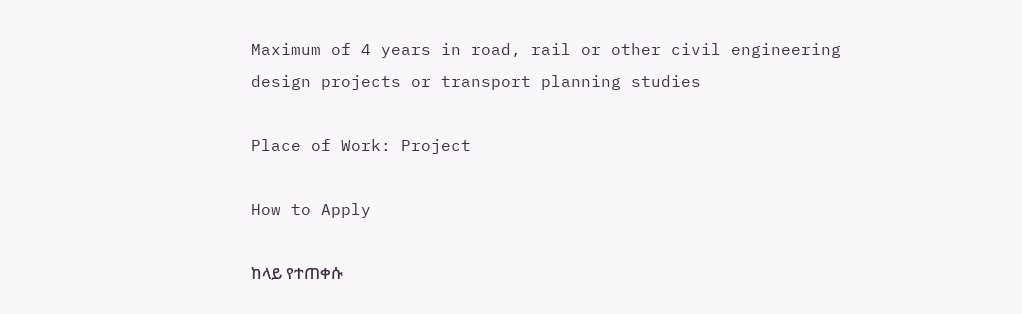Maximum of 4 years in road, rail or other civil engineering design projects or transport planning studies

Place of Work: Project

How to Apply

ከላይ የተጠቀሱ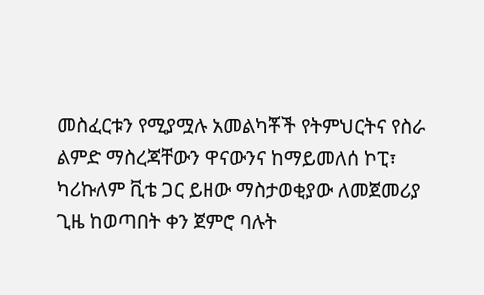መስፈርቱን የሚያሟሉ አመልካቾች የትምህርትና የስራ ልምድ ማስረጃቸውን ዋናውንና ከማይመለሰ ኮፒ፣ ካሪኩለም ቪቴ ጋር ይዘው ማስታወቂያው ለመጀመሪያ ጊዜ ከወጣበት ቀን ጀምሮ ባሉት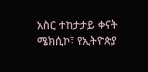አስር ተከታታይ ቀናት ሜክሲኮ፣ የኢትዮጵያ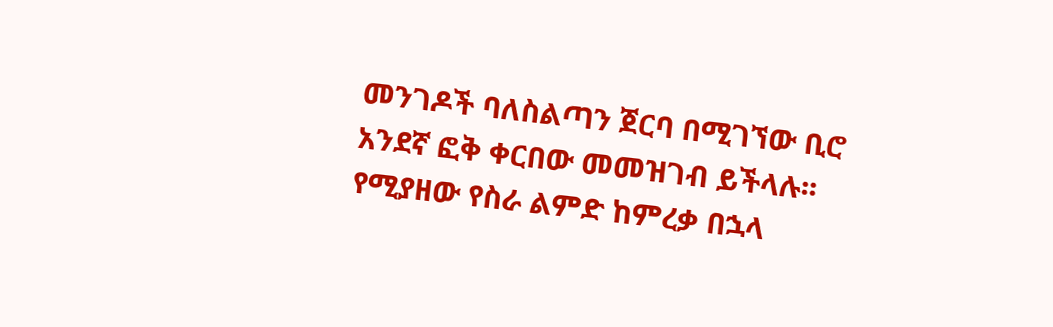መንገዶች ባለስልጣን ጀርባ በሚገኘው ቢሮ አንደኛ ፎቅ ቀርበው መመዝገብ ይችላሉ፡፡ የሚያዘው የስራ ልምድ ከምረቃ በኋላ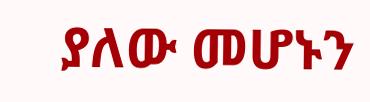ያለው መሆኑን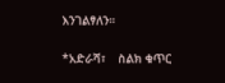እንገልፃለን፡፡

*አድራሻ፣    ስልክ ቁጥር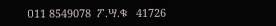ዐ11 8549078  ፖ.ሣ.ቁ   41726